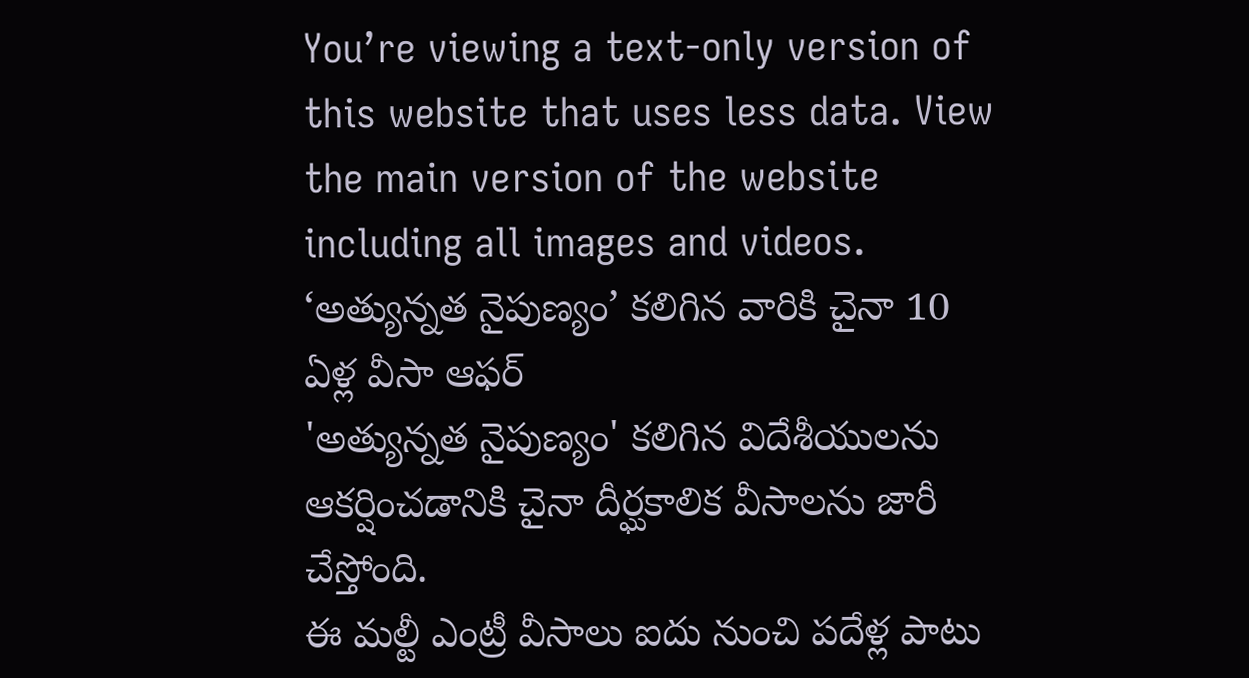You’re viewing a text-only version of this website that uses less data. View the main version of the website including all images and videos.
‘అత్యున్నత నైపుణ్యం’ కలిగిన వారికి చైనా 10 ఏళ్ల వీసా ఆఫర్
'అత్యున్నత నైపుణ్యం' కలిగిన విదేశీయులను ఆకర్షించడానికి చైనా దీర్ఘకాలిక వీసాలను జారీ చేస్తోంది.
ఈ మల్టీ ఎంట్రీ వీసాలు ఐదు నుంచి పదేళ్ల పాటు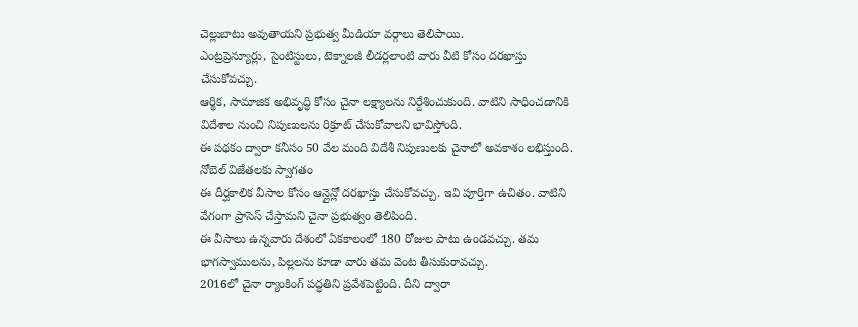చెల్లుబాటు అవుతాయని ప్రభుత్వ మీడియా వర్గాలు తెలిపాయి.
ఎంట్రప్రెన్యూర్లు, సైంటిస్టులు, టెక్నాలజీ లీడర్లలాంటి వారు వీటి కోసం దరఖాస్తు చేసుకోవచ్చు.
ఆర్థిక, సామాజిక అభివృద్ధి కోసం చైనా లక్ష్యాలను నిర్దేశించుకుంది. వాటిని సాధించడానికి విదేశాల నుంచి నిపుణులను రిక్రూట్ చేసుకోవాలని భావిస్తోంది.
ఈ పథకం ద్వారా కనీసం 50 వేల మంది విదేశీ నిపుణులకు చైనాలో అవకాశం లభిస్తుంది.
నోబెల్ విజేతలకు స్వాగతం
ఈ దీర్ఘకాలిక వీసాల కోసం ఆన్లైన్లో దరఖాస్తు చేసుకోవచ్చు. ఇవి పూర్తిగా ఉచితం. వాటిని వేగంగా ప్రాసెస్ చేస్తామని చైనా ప్రభుత్వం తెలిపింది.
ఈ వీసాలు ఉన్నవారు దేశంలో ఏకకాలంలో 180 రోజుల పాటు ఉండవచ్చు. తమ భాగస్వాములను, పిల్లలను కూడా వారు తమ వెంట తీసుకురావచ్చు.
2016లో చైనా ర్యాంకింగ్ పద్ధతిని ప్రవేశపెట్టింది. దీని ద్వారా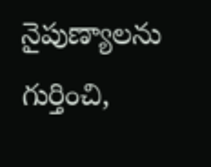నైపుణ్యాలను గుర్తించి,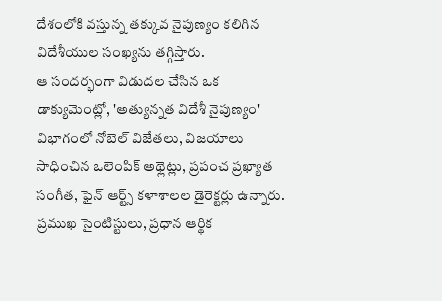దేశంలోకి వస్తున్న తక్కువ నైపుణ్యం కలిగిన విదేశీయుల సంఖ్యను తగ్గిస్తారు.
ఆ సందర్భంగా విడుదల చేసిన ఒక డాక్యుమెంట్లో, 'అత్యున్నత విదేశీ నైపుణ్యం' విభాగంలో నోబెల్ విజేతలు, విజయాలు సాధించిన ఒలెంపిక్ అథ్లెట్లు, ప్రపంచ ప్రఖ్యాత సంగీత, ఫైన్ ఆర్ట్స్ కళాశాలల డైరెక్టర్లు ఉన్నారు.
ప్రముఖ సైంటిస్టులు, ప్రధాన ఆర్థిక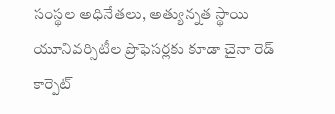సంస్థల అధినేతలు, అత్యున్నత స్థాయి యూనివర్సిటీల ప్రొఫెసర్లకు కూడా చైనా రెడ్ కార్పెట్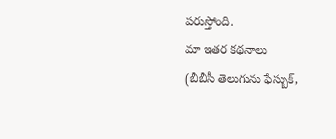పరుస్తోంది.
మా ఇతర కథనాలు
(బీబీసీ తెలుగును ఫేస్బుక్,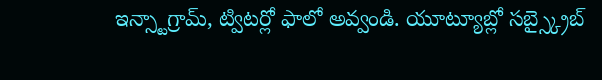ఇన్స్టాగ్రామ్, ట్విటర్లో ఫాలో అవ్వండి. యూట్యూబ్లో సబ్స్క్రైబ్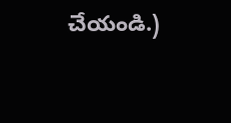చేయండి.)